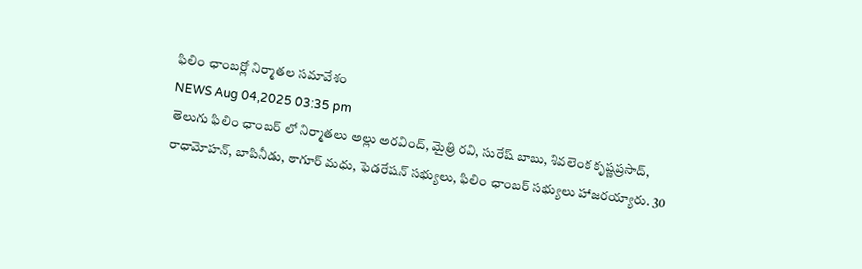ఫిలిం ఛాంబర్లో నిర్మాతల సమావేశం
NEWS Aug 04,2025 03:35 pm
తెలుగు ఫిలిం ఛాంబర్ లో నిర్మాతలు అల్లు అరవింద్, మైత్రి రవి, సురేష్ బాబు, శివలెంక కృష్ణప్రసాద్, రాధామోహన్, బాపినీడు, ఠాగూర్ మధు, ఫెడరేషన్ సభ్యులు, ఫిలిం ఛాంబర్ సభ్యులు హాజరయ్యారు. 30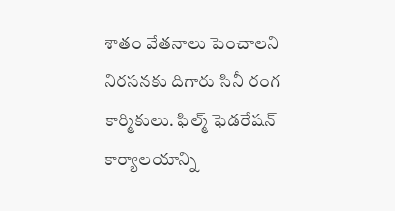శాతం వేతనాలు పెంచాలని నిరసనకు దిగారు సినీ రంగ కార్మికులు. ఫిల్మ్ ఫెడరేషన్ కార్యాలయాన్ని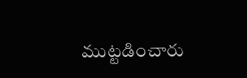ముట్టడించారు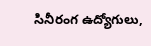సినీరంగ ఉద్యోగులు,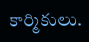కార్మికులు.